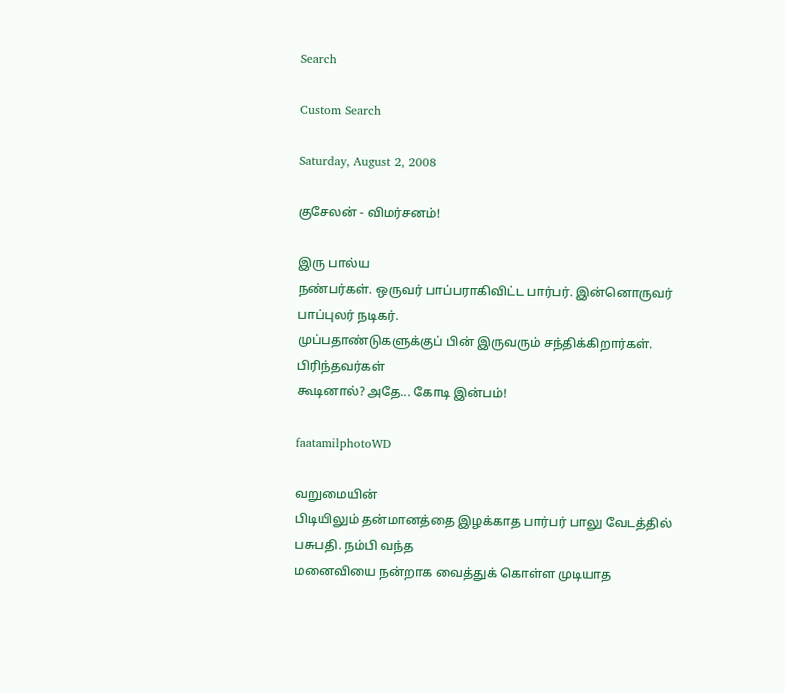Search

Custom Search

Saturday, August 2, 2008

குசேலன் - விமர்சனம்!

இரு பால்ய
நண்பர்கள். ஒருவர் பாப்பராகிவிட்ட பார்பர். இன்னொருவர் பாப்புலர் நடிகர்.
முப்பதாண்டுகளுக்குப் பின் இருவரும் சந்திக்கிறார்கள். பிரிந்தவர்கள்
கூடினால்? அதே... கோடி இன்பம்!

faatamilphotoWD

வறுமையின்
பிடியிலும் தன்மானத்தை இழக்காத பார்பர் பாலு வேடத்தில் பசுபதி. நம்பி வந்த
மனைவியை நன்றாக வைத்துக் கொள்ள முடியாத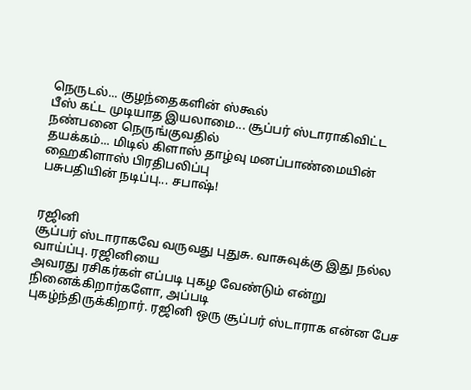நெருடல்... குழந்தைகளின் ஸ்கூல்
பீஸ் கட்ட முடியாத இயலாமை... சூப்பர் ஸ்டாராகிவிட்ட நண்பனை நெருங்குவதில்
தயக்கம்... மிடில் கிளாஸ் தாழ்வு மனப்பாண்மையின் ஹைகிளாஸ் பிரதிபலிப்பு
பசுபதியின் நடிப்பு... சபாஷ்!


ரஜினி
சூப்பர் ஸ்டாராகவே வருவது புதுசு. வாசுவுக்கு இது நல்ல வாய்ப்பு. ரஜினியை
அவரது ரசிகர்கள் எப்படி புகழ வேண்டும் என்று நினைக்கிறார்களோ, அப்படி
புகழ்ந்திருக்கிறார். ரஜினி ஒரு சூப்பர் ஸ்டாராக என்ன பேச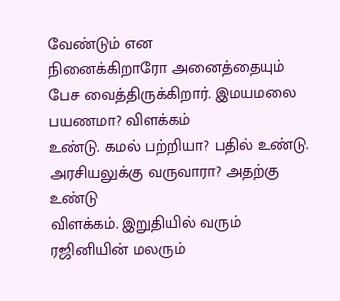வேண்டும் என
நினைக்கிறாரோ அனைத்தையும் பேச வைத்திருக்கிறார். இமயமலை பயணமா? விளக்கம்
உண்டு. கமல் பற்றியா? பதில் உண்டு. அரசியலுக்கு வருவாரா? அதற்கு உண்டு
விளக்கம். இறுதியில் வரும் ரஜினியின் மலரும்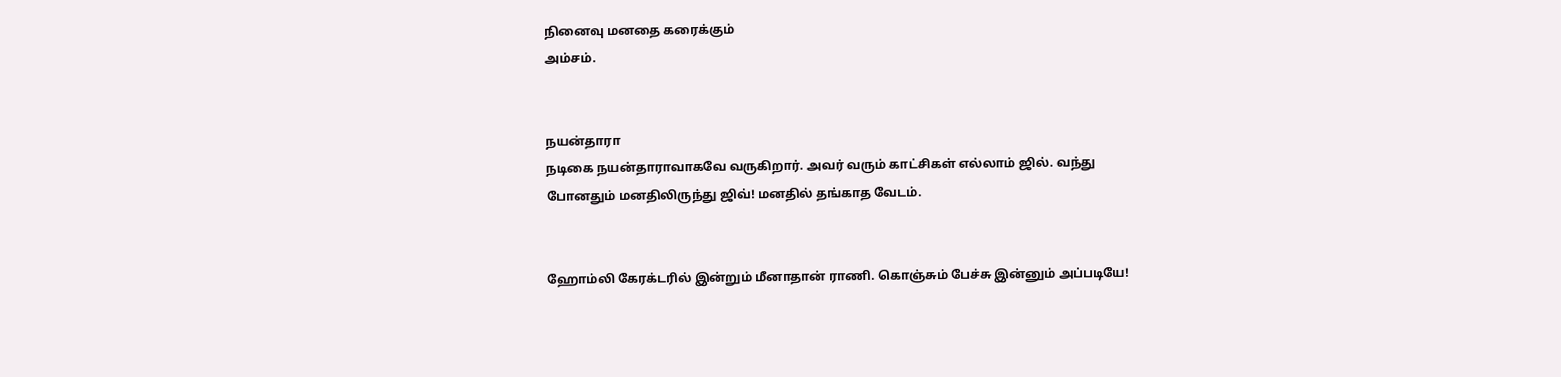நினைவு மனதை கரைக்கும்
அம்சம்.


நயன்தாரா
நடிகை நயன்தாராவாகவே வருகிறார். அவர் வரும் காட்சிகள் எல்லாம் ஜில். வந்து
போனதும் மனதிலிருந்து ஜிவ்! மனதில் தங்காத வேடம்.


ஹோம்லி கேரக்டரில் இன்றும் மீனாதான் ராணி. கொஞ்சும் பேச்சு இன்னும் அப்படியே!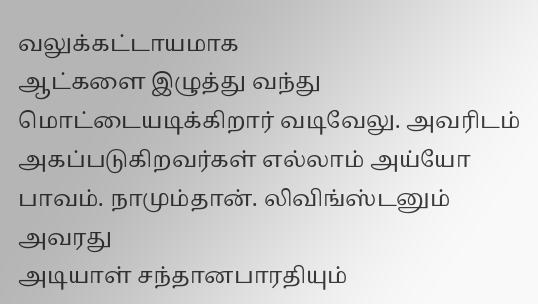வலுக்கட்டாயமாக
ஆட்களை இழுத்து வந்து மொட்டையடிக்கிறார் வடிவேலு. அவரிடம்
அகப்படுகிறவர்கள் எல்லாம் அய்யோ பாவம். நாமும்தான். லிவிங்ஸ்டனும் அவரது
அடியாள் சந்தானபாரதியும்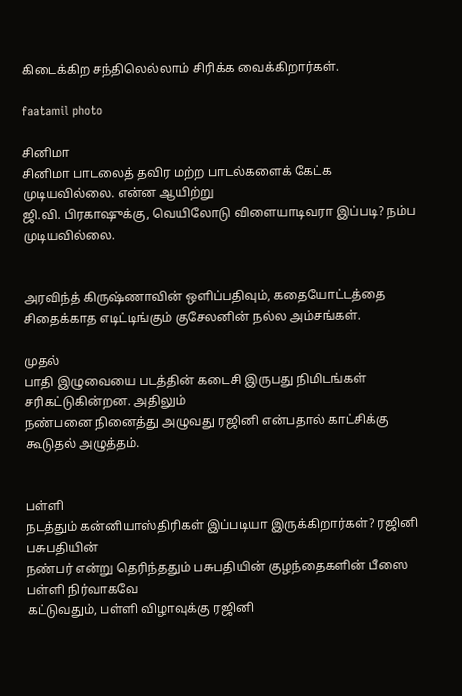கிடைக்கிற சந்திலெல்லாம் சிரிக்க வைக்கிறார்கள்.

faatamil photo

சினிமா
சினிமா பாடலைத் தவிர மற்ற பாடல்களைக் கேட்க முடியவில்லை. என்ன ஆயிற்று
ஜி.வி. பிரகாஷுக்கு, வெயிலோடு விளையாடிவரா இப்படி? நம்ப முடியவில்லை.


அரவிந்த் கிருஷ்ணாவின் ஒளிப்பதிவும், கதையோட்டத்தை சிதைக்காத எடிட்டிங்கும் குசேலனின் நல்ல அம்சங்கள்.

முதல்
பாதி இழுவையை படத்தின் கடைசி இருபது நிமிடங்கள் சரிகட்டுகின்றன. அதிலும்
நண்பனை நினைத்து அழுவது ரஜினி என்பதால் காட்சிக்கு கூடுதல் அழுத்தம்.


பள்ளி
நடத்தும் கன்னியாஸ்திரிகள் இப்படியா இருக்கிறார்கள்? ரஜினி பசுபதியின்
நண்பர் என்று தெரிந்ததும் பசுபதியின் குழந்தைகளின் பீஸை பள்ளி நிர்வாகவே
கட்டுவதும், பள்ளி விழாவுக்கு ரஜினி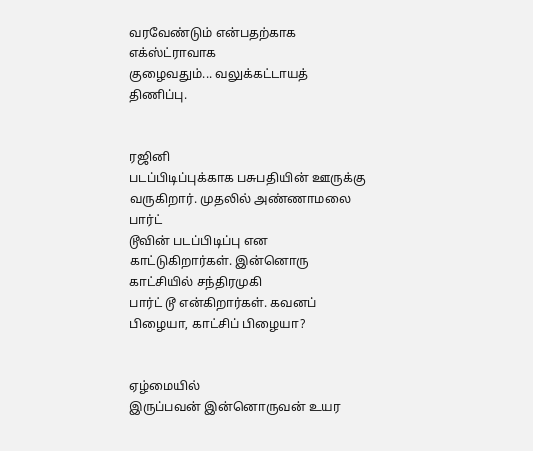வரவேண்டும் என்பதற்காக எக்ஸ்ட்ராவாக
குழைவதும்... வலுக்கட்டாயத் திணிப்பு.


ரஜினி
படப்பிடிப்புக்காக பசுபதியின் ஊருக்கு வருகிறார். முதலில் அண்ணாமலை பார்ட்
டூவின் படப்பிடிப்பு என காட்டுகிறார்கள். இன்னொரு காட்சியில் சந்திரமுகி
பார்ட் டூ என்கிறார்கள். கவனப் பிழையா, காட்சிப் பிழையா?


ஏழ்மையில்
இருப்பவன் இன்னொருவன் உயர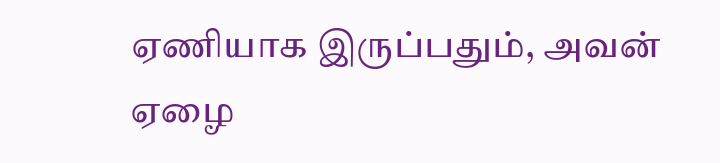ஏணியாக இருப்பதும், அவன் ஏழை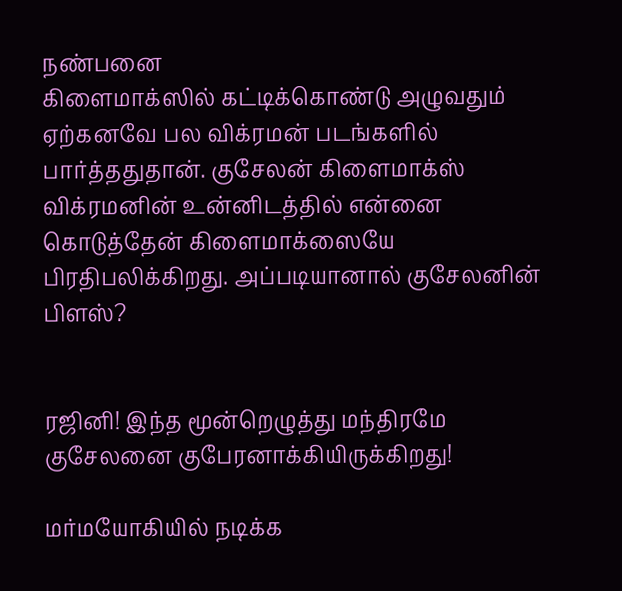நண்பனை
கிளைமாக்ஸில் கட்டிக்கொண்டு அழுவதும் ஏற்கனவே பல விக்ரமன் படங்களில்
பார்த்ததுதான். குசேலன் கிளைமாக்ஸ் விக்ரமனின் உன்னிடத்தில் என்னை
கொடுத்தேன் கிளைமாக்ஸையே பிரதிபலிக்கிறது. அப்படியானால் குசேலனின் பிளஸ்?


ரஜினி! இந்த மூன்றெழுத்து மந்திரமே குசேலனை குபேரனாக்கியிருக்கிறது!

மர்மயோகியில் நடிக்க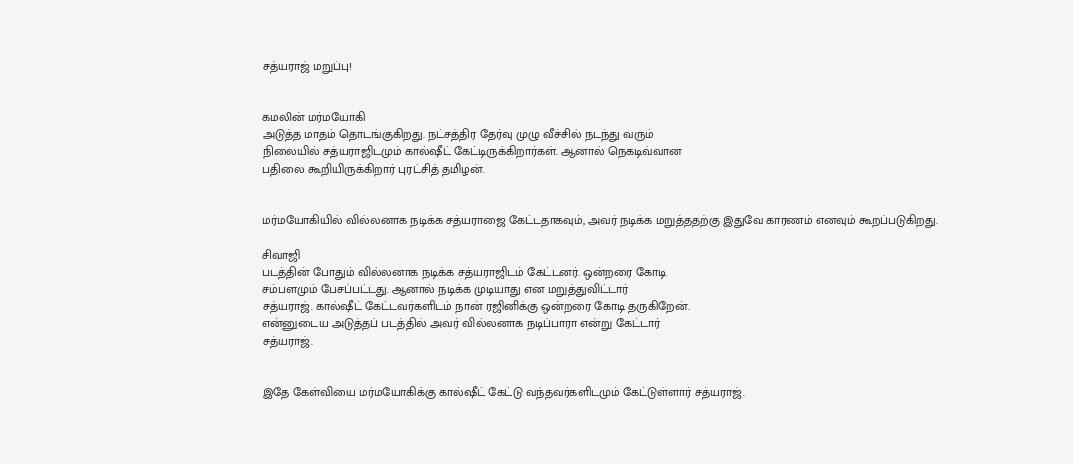சத்யராஜ் மறுப்பு!


கமலின் மர்மயோகி
அடுத்த மாதம் தொடங்குகிறது. நட்சத்திர தேர்வு முழு வீச்சில் நடந்து வரும்
நிலையில் சத்யராஜிடமும் கால்ஷீட் கேட்டிருக்கிறார்கள். ஆனால் நெகடிவ்வான
பதிலை கூறியிருக்கிறார் புரட்சித் தமிழன்.


மர்மயோகியில் வில்லனாக நடிக்க சத்யராஜை கேட்டதாகவும், அவர் நடிக்க மறுத்ததற்கு இதுவே காரணம் எனவும் கூறப்படுகிறது.

சிவாஜி
படத்தின் போதும் வில்லனாக நடிக்க சத்யராஜிடம் கேட்டனர். ஒன்றரை கோடி
சம்பளமும் பேசப்பட்டது. ஆனால் நடிக்க முடியாது என மறுத்துவிட்டார்
சத்யராஜ். கால்ஷீட் கேட்டவர்களிடம் நான் ரஜினிக்கு ஒன்றரை கோடி தருகிறேன்.
என்னுடைய அடுத்தப் படத்தில் அவர் வில்லனாக நடிப்பாரா என்று கேட்டார்
சத்யராஜ்.


இதே கேள்வியை மர்மயோகிக்கு கால்ஷீட் கேட்டு வந்தவர்களிடமும் கேட்டுள்ளார் சத்யராஜ்.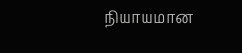நியாயமான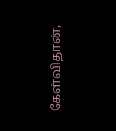கேள்விதான்,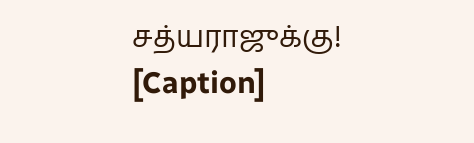சத்யராஜுக்கு!
[Caption]